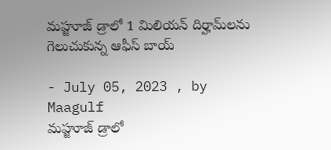మహ్జూజ్ డ్రాలో 1 మిలియన్ దిర్హామ్‌లను గెలుచుకున్న ఆఫీస్ బాయ్

- July 05, 2023 , by Maagulf
మహ్జూజ్ డ్రాలో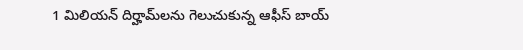1 మిలియన్ దిర్హామ్‌లను గెలుచుకున్న ఆఫీస్ బాయ్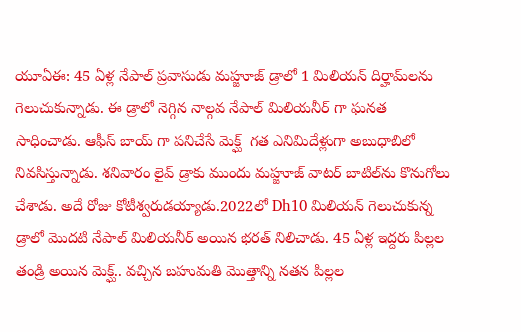యూఏఈ: 45 ఏళ్ల నేపాల్ ప్రవాసుడు మహ్జూజ్ డ్రాలో 1 మిలియన్ దిర్హామ్‌లను గెలుచుకున్నాడు. ఈ డ్రాలో నెగ్గిన నాల్గవ నేపాల్ మిలియనీర్ గా ఘనత సాధించాడు. ఆఫీస్ బాయ్ గా పనిచేసే మెక్ఘ్  గత ఎనిమిదేళ్లుగా అబుధాబిలో నివసిస్తున్నాడు. శనివారం లైవ్ డ్రాకు ముందు మహ్జూజ్ వాటర్ బాటిల్‌ను కొనుగోలు చేశాడు. అదే రోజు కోటీశ్వరుడయ్యాడు.2022లో Dh10 మిలియన్ గెలుచుకున్న డ్రాలో మొదటి నేపాల్ మిలియనీర్ అయిన భరత్ నిలిచాడు. 45 ఏళ్ల ఇద్దరు పిల్లల తండ్రి అయిన మెక్ఘ్.. వచ్చిన బహుమతి మొత్తాన్ని నతన పిల్లల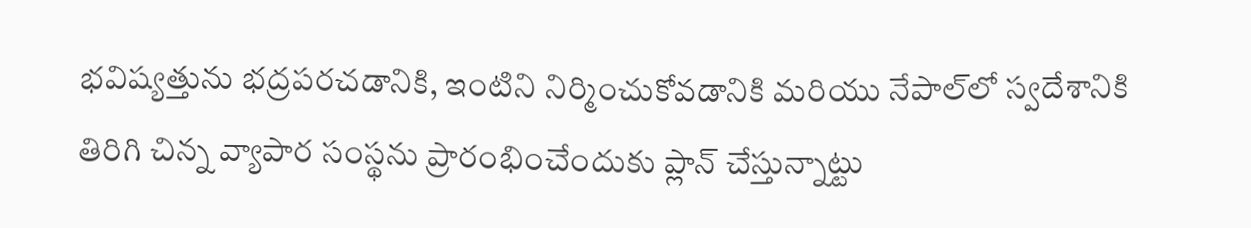భవిష్యత్తును భద్రపరచడానికి, ఇంటిని నిర్మించుకోవడానికి మరియు నేపాల్‌లో స్వదేశానికి తిరిగి చిన్న వ్యాపార సంస్థను ప్రారంభించేందుకు ప్లాన్ చేస్తున్నాట్టు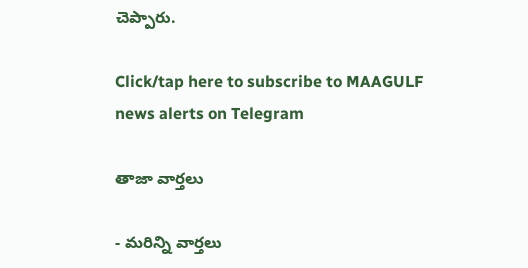చెప్పారు.

Click/tap here to subscribe to MAAGULF news alerts on Telegram

తాజా వార్తలు

- మరిన్ని వార్తలు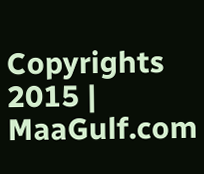Copyrights 2015 | MaaGulf.com